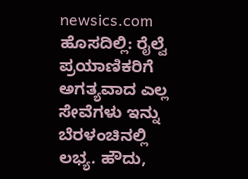newsics.com
ಹೊಸದಿಲ್ಲಿ: ರೈಲ್ವೆ ಪ್ರಯಾಣಿಕರಿಗೆ ಅಗತ್ಯವಾದ ಎಲ್ಲ ಸೇವೆಗಳು ಇನ್ನು ಬೆರಳಂಚಿನಲ್ಲಿ ಲಭ್ಯ. ಹೌದು,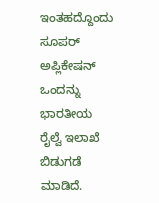ಇಂತಹದ್ದೊಂದು ಸೂಪರ್ ಅಪ್ಲಿಕೇಷನ್ ಒಂದನ್ನು ಭಾರತೀಯ ರೈಲ್ವೆ ಇಲಾಖೆ ಬಿಡುಗಡೆ ಮಾಡಿದೆ.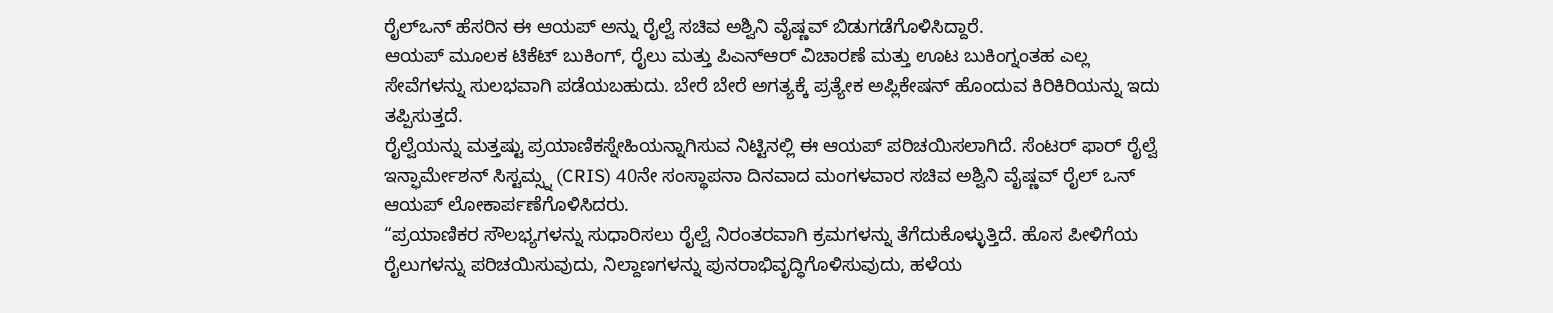ರೈಲ್ಒನ್ ಹೆಸರಿನ ಈ ಆಯಪ್ ಅನ್ನು ರೈಲ್ವೆ ಸಚಿವ ಅಶ್ವಿನಿ ವೈಷ್ಣವ್ ಬಿಡುಗಡೆಗೊಳಿಸಿದ್ದಾರೆ.
ಆಯಪ್ ಮೂಲಕ ಟಿಕೆಟ್ ಬುಕಿಂಗ್, ರೈಲು ಮತ್ತು ಪಿಎನ್ಆರ್ ವಿಚಾರಣೆ ಮತ್ತು ಊಟ ಬುಕಿಂಗ್ನಂತಹ ಎಲ್ಲ ಸೇವೆಗಳನ್ನು ಸುಲಭವಾಗಿ ಪಡೆಯಬಹುದು. ಬೇರೆ ಬೇರೆ ಅಗತ್ಯಕ್ಕೆ ಪ್ರತ್ಯೇಕ ಅಪ್ಲಿಕೇಷನ್ ಹೊಂದುವ ಕಿರಿಕಿರಿಯನ್ನು ಇದು ತಪ್ಪಿಸುತ್ತದೆ.
ರೈಲ್ವೆಯನ್ನು ಮತ್ತಷ್ಟು ಪ್ರಯಾಣಿಕಸ್ನೇಹಿಯನ್ನಾಗಿಸುವ ನಿಟ್ಟಿನಲ್ಲಿ ಈ ಆಯಪ್ ಪರಿಚಯಿಸಲಾಗಿದೆ. ಸೆಂಟರ್ ಫಾರ್ ರೈಲ್ವೆ ಇನ್ಫಾರ್ಮೇಶನ್ ಸಿಸ್ಟಮ್ಸ್ನ (CRIS) 40ನೇ ಸಂಸ್ಥಾಪನಾ ದಿನವಾದ ಮಂಗಳವಾರ ಸಚಿವ ಅಶ್ವಿನಿ ವೈಷ್ಣವ್ ರೈಲ್ ಒನ್ ಆಯಪ್ ಲೋಕಾರ್ಪಣೆಗೊಳಿಸಿದರು.
“ಪ್ರಯಾಣಿಕರ ಸೌಲಭ್ಯಗಳನ್ನು ಸುಧಾರಿಸಲು ರೈಲ್ವೆ ನಿರಂತರವಾಗಿ ಕ್ರಮಗಳನ್ನು ತೆಗೆದುಕೊಳ್ಳುತ್ತಿದೆ. ಹೊಸ ಪೀಳಿಗೆಯ ರೈಲುಗಳನ್ನು ಪರಿಚಯಿಸುವುದು, ನಿಲ್ದಾಣಗಳನ್ನು ಪುನರಾಭಿವೃದ್ಧಿಗೊಳಿಸುವುದು, ಹಳೆಯ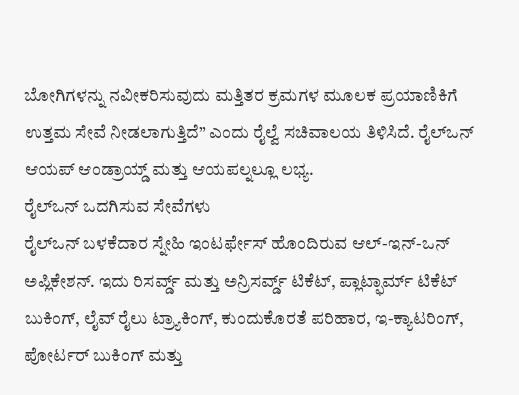ಬೋಗಿಗಳನ್ನು ನವೀಕರಿಸುವುದು ಮತ್ತಿತರ ಕ್ರಮಗಳ ಮೂಲಕ ಪ್ರಯಾಣಿಕಿಗೆ ಉತ್ತಮ ಸೇವೆ ನೀಡಲಾಗುತ್ತಿದೆ” ಎಂದು ರೈಲ್ವೆ ಸಚಿವಾಲಯ ತಿಳಿಸಿದೆ. ರೈಲ್ಒನ್ ಆಯಪ್ ಆಂಡ್ರಾಯ್ಡ್ ಮತ್ತು ಆಯಪಲ್ನಲ್ಲೂ ಲಭ್ಯ.
ರೈಲ್ಒನ್ ಒದಗಿಸುವ ಸೇವೆಗಳು
ರೈಲ್ಒನ್ ಬಳಕೆದಾರ ಸ್ನೇಹಿ ಇಂಟರ್ಫೇಸ್ ಹೊಂದಿರುವ ಆಲ್-ಇನ್-ಒನ್ ಅಪ್ಲಿಕೇಶನ್. ಇದು ರಿಸರ್ವ್ಡ್ ಮತ್ತು ಅನ್ರಿಸರ್ವ್ಡ್ ಟಿಕೆಟ್, ಪ್ಲಾಟ್ಫಾರ್ಮ್ ಟಿಕೆಟ್ ಬುಕಿಂಗ್, ಲೈವ್ ರೈಲು ಟ್ರ್ಯಾಕಿಂಗ್, ಕುಂದುಕೊರತೆ ಪರಿಹಾರ, ಇ-ಕ್ಯಾಟರಿಂಗ್, ಪೋರ್ಟರ್ ಬುಕಿಂಗ್ ಮತ್ತು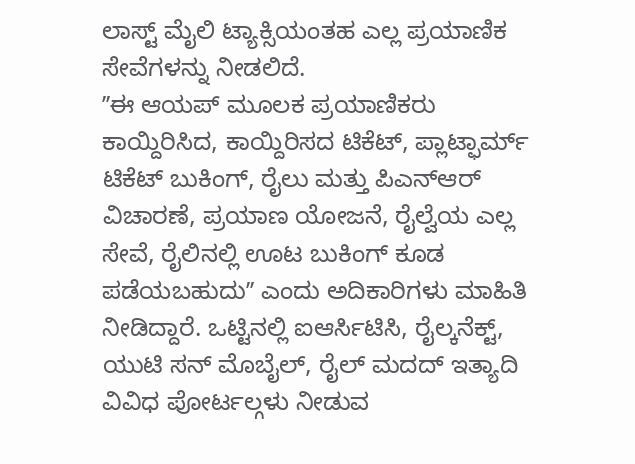ಲಾಸ್ಟ್ ಮೈಲಿ ಟ್ಯಾಕ್ಸಿಯಂತಹ ಎಲ್ಲ ಪ್ರಯಾಣಿಕ ಸೇವೆಗಳನ್ನು ನೀಡಲಿದೆ.
ʼʼಈ ಆಯಪ್ ಮೂಲಕ ಪ್ರಯಾಣಿಕರು ಕಾಯ್ದಿರಿಸಿದ, ಕಾಯ್ದಿರಿಸದ ಟಿಕೆಟ್, ಪ್ಲಾಟ್ಫಾರ್ಮ್ ಟಿಕೆಟ್ ಬುಕಿಂಗ್, ರೈಲು ಮತ್ತು ಪಿಎನ್ಆರ್ ವಿಚಾರಣೆ, ಪ್ರಯಾಣ ಯೋಜನೆ, ರೈಲ್ವೆಯ ಎಲ್ಲ ಸೇವೆ, ರೈಲಿನಲ್ಲಿ ಊಟ ಬುಕಿಂಗ್ ಕೂಡ ಪಡೆಯಬಹುದುʼʼ ಎಂದು ಅದಿಕಾರಿಗಳು ಮಾಹಿತಿ ನೀಡಿದ್ದಾರೆ. ಒಟ್ಟಿನಲ್ಲಿ ಐಆರ್ಸಿಟಿಸಿ, ರೈಲ್ಕನೆಕ್ಟ್, ಯುಟಿ ಸನ್ ಮೊಬೈಲ್, ರೈಲ್ ಮದದ್ ಇತ್ಯಾದಿ ವಿವಿಧ ಪೋರ್ಟಲ್ಗಳು ನೀಡುವ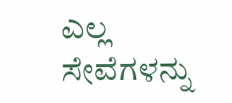ಎಲ್ಲ ಸೇವೆಗಳನ್ನು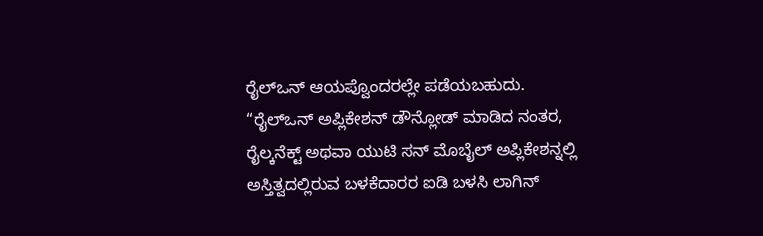ರೈಲ್ಒನ್ ಆಯಪ್ವೊಂದರಲ್ಲೇ ಪಡೆಯಬಹುದು.
“ರೈಲ್ಒನ್ ಅಪ್ಲಿಕೇಶನ್ ಡೌನ್ಲೋಡ್ ಮಾಡಿದ ನಂತರ, ರೈಲ್ಕನೆಕ್ಟ್ ಅಥವಾ ಯುಟಿ ಸನ್ ಮೊಬೈಲ್ ಅಪ್ಲಿಕೇಶನ್ನಲ್ಲಿ ಅಸ್ತಿತ್ವದಲ್ಲಿರುವ ಬಳಕೆದಾರರ ಐಡಿ ಬಳಸಿ ಲಾಗಿನ್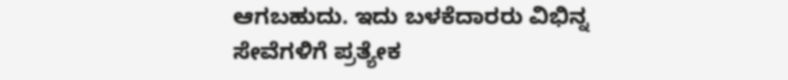ಆಗಬಹುದು. ಇದು ಬಳಕೆದಾರರು ವಿಭಿನ್ನ ಸೇವೆಗಳಿಗೆ ಪ್ರತ್ಯೇಕ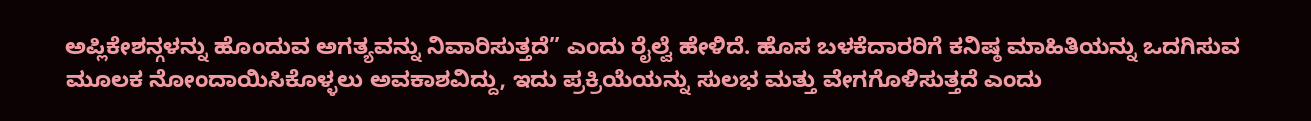ಅಪ್ಲಿಕೇಶನ್ಗಳನ್ನು ಹೊಂದುವ ಅಗತ್ಯವನ್ನು ನಿವಾರಿಸುತ್ತದೆ” ಎಂದು ರೈಲ್ವೆ ಹೇಳಿದೆ. ಹೊಸ ಬಳಕೆದಾರರಿಗೆ ಕನಿಷ್ಠ ಮಾಹಿತಿಯನ್ನು ಒದಗಿಸುವ ಮೂಲಕ ನೋಂದಾಯಿಸಿಕೊಳ್ಳಲು ಅವಕಾಶವಿದ್ದು, ಇದು ಪ್ರಕ್ರಿಯೆಯನ್ನು ಸುಲಭ ಮತ್ತು ವೇಗಗೊಳಿಸುತ್ತದೆ ಎಂದು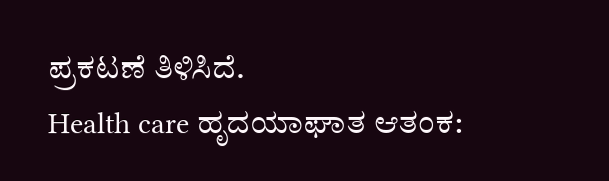ಪ್ರಕಟಣೆ ತಿಳಿಸಿದೆ.
Health care ಹೃದಯಾಘಾತ ಆತಂಕ: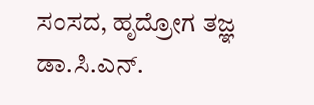ಸಂಸದ, ಹೃದ್ರೋಗ ತಜ್ಞ ಡಾ.ಸಿ.ಎನ್.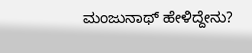ಮಂಜುನಾಥ್ ಹೇಳಿದ್ದೇನು?